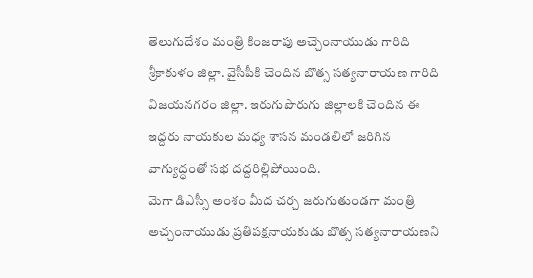తెలుగుదేశం మంత్రి కింజరాపు అచ్చెంనాయుడు గారిది శ్రీకాకుళం జిల్లా. వైసీపీకి చెందిన బొత్స సత్యనారాయణ గారిది విజయనగరం జిల్లా. ఇరుగుపొరుగు జిల్లాలకి చెందిన ఈ ఇద్దరు నాయకుల మధ్య శాసన మండలిలో జరిగిన వాగ్యుద్ధంతో సభ దద్దరిల్లిపోయింది.
మెగా డిఎస్సీ అంశం మీద చర్చ జరుగుతుండగా మంత్రి అచ్చంనాయుడు ప్రతిపక్షనాయకుడు బొత్స సత్యనారాయణని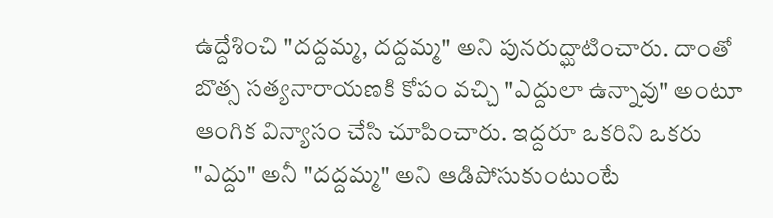ఉద్దేశించి "దద్దమ్మ, దద్దమ్మ" అని పునరుద్ఘాటించారు. దాంతో బొత్స సత్యనారాయణకి కోపం వచ్చి "ఎద్దులా ఉన్నావు" అంటూ ఆంగిక విన్యాసం చేసి చూపించారు. ఇద్దరూ ఒకరిని ఒకరు "ఎద్దు" అనీ "దద్దమ్మ" అని ఆడిపోసుకుంటుంటే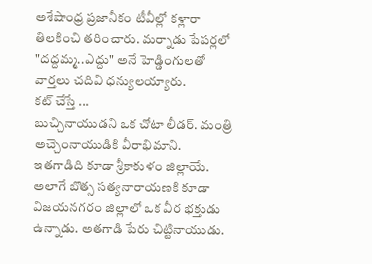అశేషాంధ్ర ప్రజానీకం టీవీల్లో కళ్లారా తిలకించి తరించారు. మర్నాడు పేపర్లలో "దద్దమ్మ..ఎద్దు" అనే హెడ్డింగులతో వార్తలు చదివి ధన్యులయ్యారు.
కట్ చేస్తే ...
బుచ్చినాయుడని ఒక చోటా లీడర్. మంత్రి అచ్చెంనాయుడికి వీరాభిమాని. ఇతగాడిది కూడా శ్రీకాకుళం జిల్లాయే. అలాగే బొత్స సత్యనారాయణకి కూడా విజయనగరం జిల్లాలో ఒక వీర భక్తుడు ఉన్నాడు. అతగాడి పేరు చిట్టినాయుడు.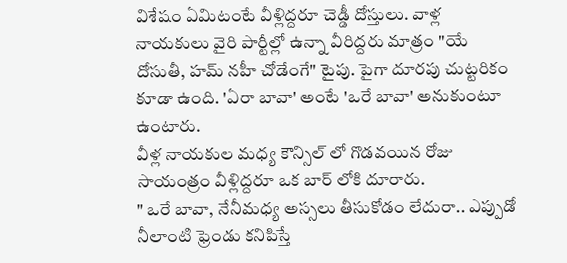విశేషం ఏమిటంటే వీళ్లిద్దరూ చెడ్డీ దోస్తులు. వాళ్ల నాయకులు వైరి పార్టీల్లో ఉన్నా వీరిద్దరు మాత్రం "యే దోసుతీ, హమ్ నహీ చోడేంగే" టైపు. పైగా దూరపు చుట్టరికం కూడా ఉంది. 'ఏరా బావా' అంటే 'ఒరే బావా' అనుకుంటూ ఉంటారు.
వీళ్ల నాయకుల మధ్య కౌన్సిల్ లో గొడవయిన రోజు సాయంత్రం వీళ్లిద్దరూ ఒక బార్ లోకి దూరారు.
" ఒరే బావా, నేనీమధ్య అస్సలు తీసుకోడం లేదురా.. ఎప్పుడో నీలాంటి ఫ్రెండు కనిపిస్తే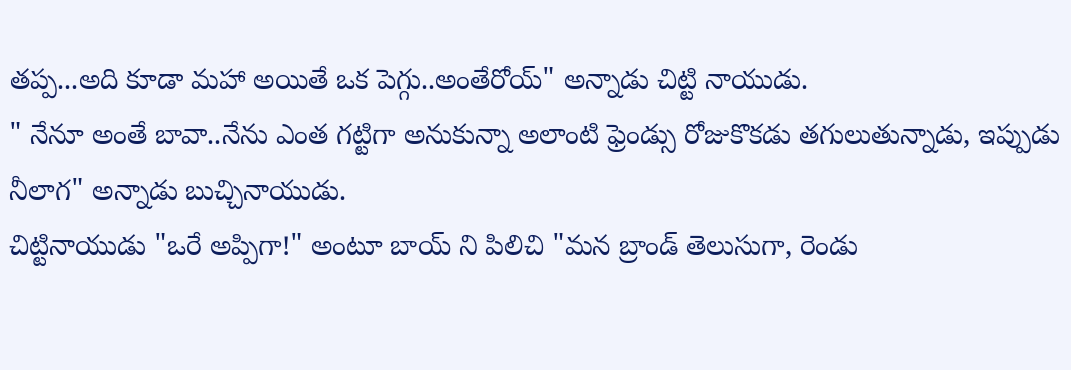తప్ప...అది కూడా మహా అయితే ఒక పెగ్గు..అంతేరోయ్" అన్నాడు చిట్టి నాయుడు.
" నేనూ అంతే బావా..నేను ఎంత గట్టిగా అనుకున్నా అలాంటి ఫ్రెండ్సు రోజుకొకడు తగులుతున్నాడు, ఇప్పుడు నీలాగ" అన్నాడు బుచ్చినాయుడు.
చిట్టినాయుడు "ఒరే అప్పిగా!" అంటూ బాయ్ ని పిలిచి "మన బ్రాండ్ తెలుసుగా, రెండు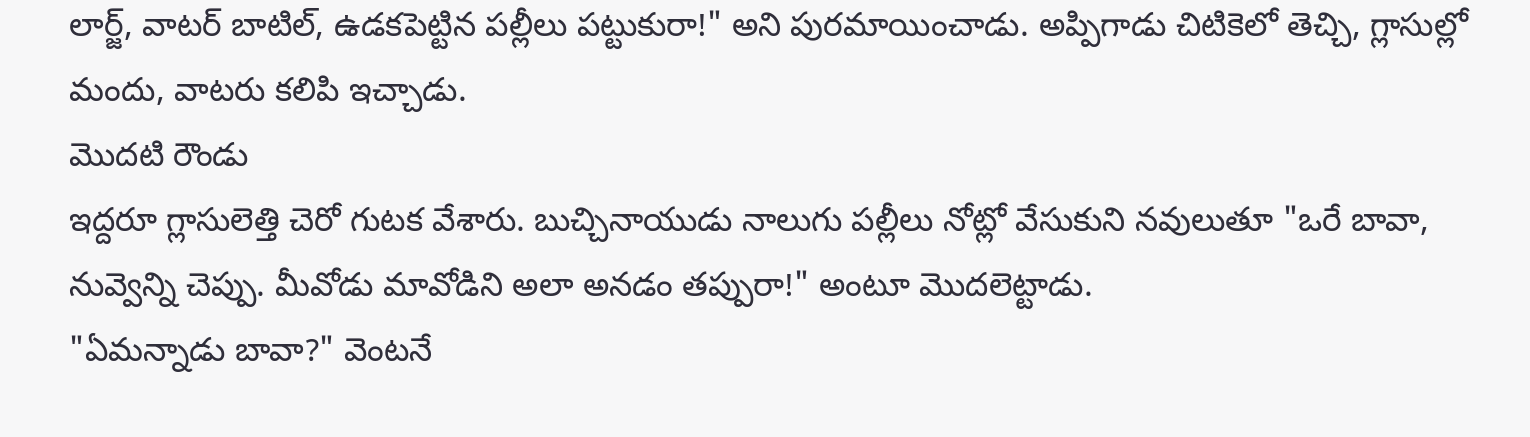లార్జ్, వాటర్ బాటిల్, ఉడకపెట్టిన పల్లీలు పట్టుకురా!" అని పురమాయించాడు. అప్పిగాడు చిటికెలో తెచ్చి, గ్లాసుల్లో మందు, వాటరు కలిపి ఇచ్చాడు.
మొదటి రౌండు
ఇద్దరూ గ్లాసులెత్తి చెరో గుటక వేశారు. బుచ్చినాయుడు నాలుగు పల్లీలు నోట్లో వేసుకుని నవులుతూ "ఒరే బావా, నువ్వెన్ని చెప్పు. మీవోడు మావోడిని అలా అనడం తప్పురా!" అంటూ మొదలెట్టాడు.
"ఏమన్నాడు బావా?" వెంటనే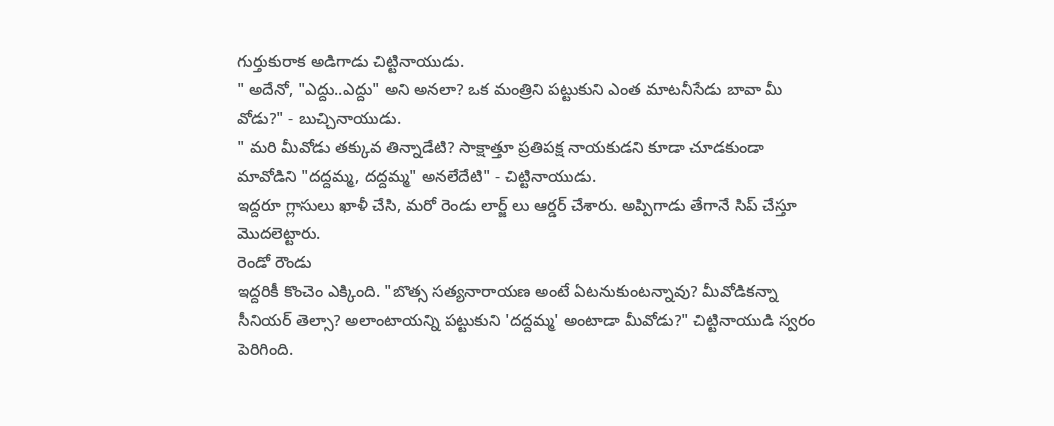గుర్తుకురాక అడిగాడు చిట్టినాయుడు.
" అదేనో, "ఎద్దు..ఎద్దు" అని అనలా? ఒక మంత్రిని పట్టుకుని ఎంత మాటనీసేడు బావా మీ వోడు?" - బుచ్చినాయుడు.
" మరి మీవోడు తక్కువ తిన్నాడేటి? సాక్షాత్తూ ప్రతిపక్ష నాయకుడని కూడా చూడకుండా మావోడిని "దద్దమ్మ, దద్దమ్మ" అనలేదేటి" - చిట్టినాయుడు.
ఇద్దరూ గ్లాసులు ఖాళీ చేసి, మరో రెండు లార్జ్ లు ఆర్డర్ చేశారు. అప్పిగాడు తేగానే సిప్ చేస్తూ మొదలెట్టారు.
రెండో రౌండు
ఇద్దరికీ కొంచెం ఎక్కింది. "బొత్స సత్యనారాయణ అంటే ఏటనుకుంటన్నావు? మీవోడికన్నా సీనియర్ తెల్సా? అలాంటాయన్ని పట్టుకుని 'దద్దమ్మ' అంటాడా మీవోడు?" చిట్టినాయుడి స్వరం పెరిగింది.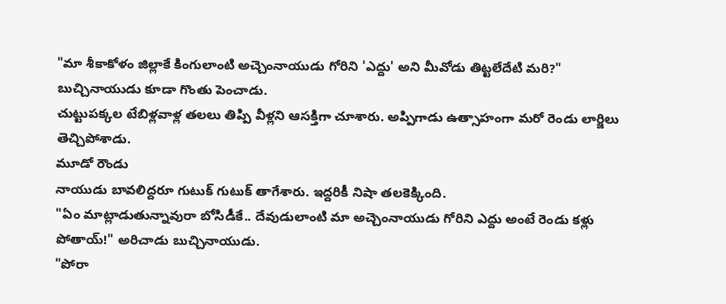"మా శీకాకోళం జిల్లాకే కింగులాంటి అచ్చెంనాయుడు గోరిని 'ఎద్దు' అని మీవోడు తిట్టలేదేటి మరి?" బుచ్చినాయుడు కూడా గొంతు పెంచాడు.
చుట్టుపక్కల టేబిళ్లవాళ్ల తలలు తిప్పి వీళ్లని ఆసక్తిగా చూశారు. అప్పిగాడు ఉత్సాహంగా మరో రెండు లార్జిలు తెచ్చిపోశాడు.
మూడో రౌండు
నాయుడు బావలిద్దరూ గుటుక్ గుటుక్ తాగేశారు. ఇద్దరికీ నిషా తలకెక్కింది.
"ఏం మాట్లాడుతున్నావురా బోసిడీకే.. దేవుడులాంటి మా అచ్చెంనాయుడు గోరిని ఎద్దు అంటే రెండు కళ్లు పోతాయ్!" అరిచాడు బుచ్చినాయుడు.
"పోరా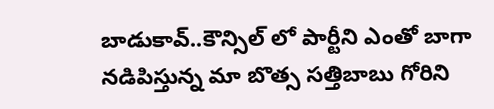బాడుకావ్..కౌన్సిల్ లో పార్టీని ఎంతో బాగా నడిపిస్తున్న మా బొత్స సత్తిబాబు గోరిని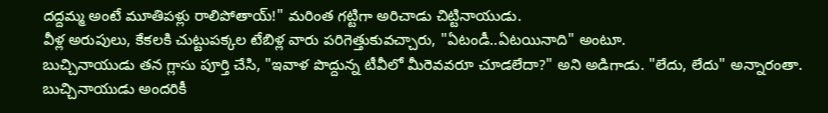దద్దమ్మ అంటే మూతిపళ్లు రాలిపోతాయ్!" మరింత గట్టిగా అరిచాడు చిట్టినాయుడు.
వీళ్ల అరుపులు, కేకలకి చుట్టుపక్కల టేబిళ్ల వారు పరిగెత్తుకువచ్చారు, "ఏటండీ..ఏటయినాది" అంటూ.
బుచ్చినాయుడు తన గ్లాసు పూర్తి చేసి, "ఇవాళ పొద్దున్న టీవీలో మీరెవవరూ చూడలేదా?" అని అడిగాడు. "లేదు, లేదు" అన్నారంతా.
బుచ్చినాయుడు అందరికీ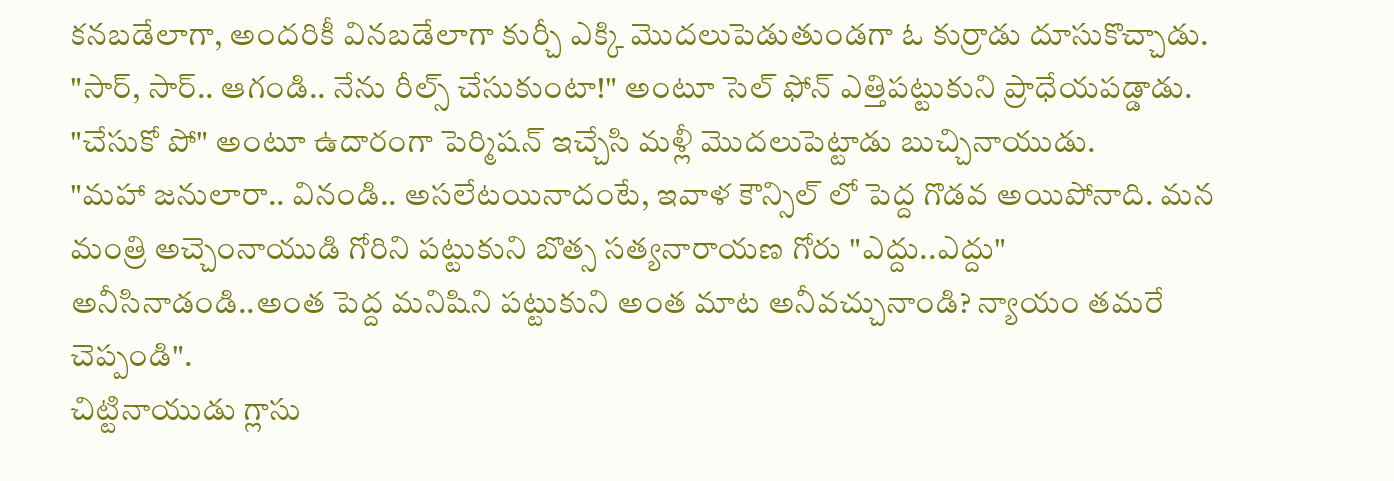కనబడేలాగా, అందరికీ వినబడేలాగా కుర్చీ ఎక్కి మొదలుపెడుతుండగా ఓ కుర్రాడు దూసుకొచ్చాడు. "సార్, సార్.. ఆగండి.. నేను రీల్స్ చేసుకుంటా!" అంటూ సెల్ ఫోన్ ఎత్తిపట్టుకుని ప్రాధేయపడ్డాడు. "చేసుకో పో" అంటూ ఉదారంగా పెర్మిషన్ ఇచ్చేసి మళ్లీ మొదలుపెట్టాడు బుచ్చినాయుడు.
"మహా జనులారా.. వినండి.. అసలేటయినాదంటే, ఇవాళ కౌన్సిల్ లో పెద్ద గొడవ అయిపోనాది. మన మంత్రి అచ్చెంనాయుడి గోరిని పట్టుకుని బొత్స సత్యనారాయణ గోరు "ఎద్దు..ఎద్దు" అనీసినాడండి..అంత పెద్ద మనిషిని పట్టుకుని అంత మాట అనీవచ్చునాండి? న్యాయం తమరే చెప్పండి".
చిట్టినాయుడు గ్లాసు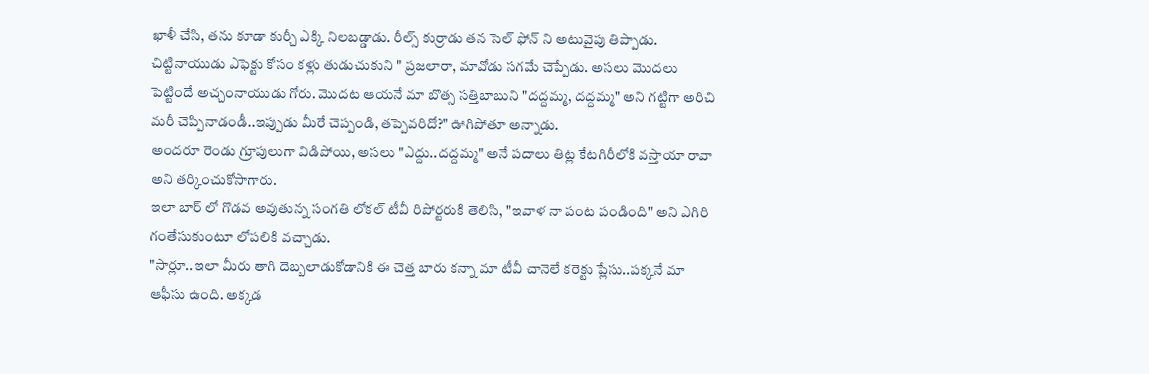ఖాళీ చేసి, తను కూడా కుర్చీ ఎక్కి నిలబడ్డాడు. రీల్స్ కుర్రాడు తన సెల్ ఫోన్ ని అటువైపు తిప్పాడు. చిట్టినాయుడు ఎఫెక్టు కోసం కళ్లు తుడుచుకుని " ప్రజలారా, మావోడు సగమే చెప్పేడు. అసలు మొదలు పెట్టిందే అచ్చంనాయుడు గోరు. మొదట ఆయనే మా బొత్స సత్తిబాబుని "దద్దమ్మ, దద్దమ్మ" అని గట్టిగా అరిచి మరీ చెప్పినాడండీ..ఇప్పుడు మీరే చెప్పండి, తప్పెవరిదో?" ఊగిపోతూ అన్నాడు.
అందరూ రెండు గ్రూపులుగా విడిపోయి, అసలు "ఎద్దు..దద్దమ్మ" అనే పదాలు తిట్ల కేటగిరీలోకి వస్తాయా రావా అని తర్కించుకోసాగారు.
ఇలా బార్ లో గొడవ అవుతున్న సంగతి లోకల్ టీవీ రిపోర్టరుకి తెలిసి, "ఇవాళ నా పంట పండింది" అని ఎగిరి గంతేసుకుంటూ లోపలికి వచ్చాడు.
"సార్లూ..ఇలా మీరు తాగి దెబ్బలాడుకోడానికి ఈ చెత్త బారు కన్నా మా టీవీ చానెలే కరెక్టు ప్లేసు..పక్కనే మా ఆఫీసు ఉంది. అక్కడ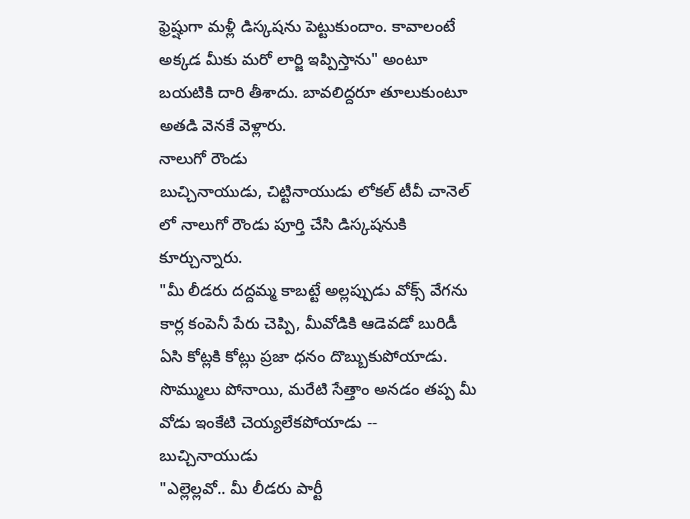ఫ్రెష్షుగా మళ్లీ డిస్కషను పెట్టుకుందాం. కావాలంటే అక్కడ మీకు మరో లార్జి ఇప్పిస్తాను" అంటూ బయటికి దారి తీశాదు. బావలిద్దరూ తూలుకుంటూ అతడి వెనకే వెళ్లారు.
నాలుగో రౌండు
బుచ్చినాయుడు, చిట్టినాయుడు లోకల్ టీవీ చానెల్ లో నాలుగో రౌండు పూర్తి చేసి డిస్కషనుకి కూర్చున్నారు.
"మీ లీడరు దద్దమ్మ కాబట్టే అల్లప్పుడు వోక్స్ వేగను కార్ల కంపెనీ పేరు చెప్పి, మీవోడికి ఆడెవడో బురిడీ ఏసి కోట్లకి కోట్లు ప్రజా ధనం దొబ్బుకుపోయాడు. సొమ్ములు పోనాయి, మరేటి సేత్తాం అనడం తప్ప మీ వోడు ఇంకేటి చెయ్యలేకపోయాడు -- బుచ్చినాయుడు
"ఎల్లెల్లవో.. మీ లీడరు పార్టీ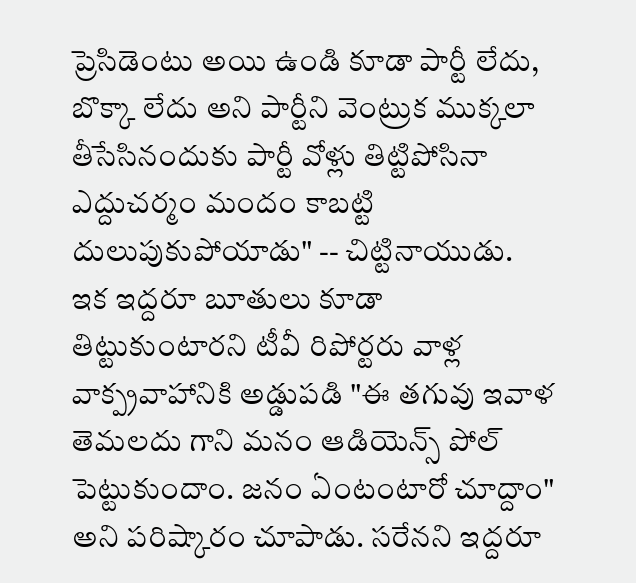ప్రెసిడెంటు అయి ఉండి కూడా పార్టీ లేదు, బొక్కా లేదు అని పార్టీని వెంట్రుక ముక్కలా తీసేసినందుకు పార్టీ వోళ్లు తిట్టిపోసినా ఎద్దుచర్మం మందం కాబట్టి దులుపుకుపోయాడు" -- చిట్టినాయుడు.
ఇక ఇద్దరూ బూతులు కూడా తిట్టుకుంటారని టీవీ రిపోర్టరు వాళ్ల వాక్ప్రవాహానికి అడ్డుపడి "ఈ తగువు ఇవాళ తెమలదు గాని మనం ఆడియెన్స్ పోల్ పెట్టుకుందాం. జనం ఏంటంటారో చూద్దాం" అని పరిష్కారం చూపాడు. సరేనని ఇద్దరూ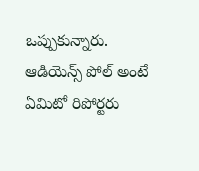ఒప్పుకున్నారు.
ఆడియెన్స్ పోల్ అంటే ఏమిటో రిపోర్టరు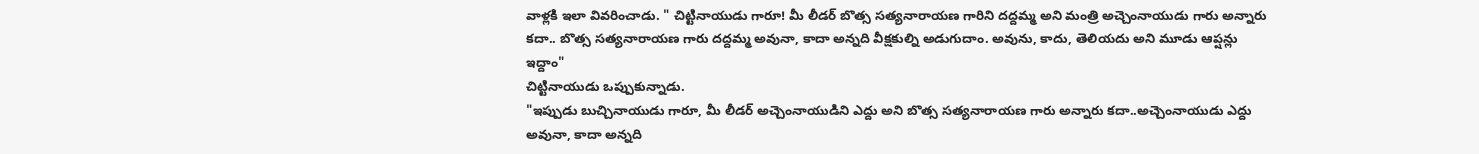వాళ్లకి ఇలా వివరించాడు. " చిట్టినాయుడు గారూ! మీ లీడర్ బొత్స సత్యనారాయణ గారిని దద్దమ్మ అని మంత్రి అచ్చెంనాయుడు గారు అన్నారు కదా.. బొత్స సత్యనారాయణ గారు దద్దమ్మ అవునా, కాదా అన్నది వీక్షకుల్ని అడుగుదాం. అవును, కాదు, తెలియదు అని మూడు ఆప్షన్లు ఇద్దాం"
చిట్టినాయుడు ఒప్పుకున్నాడు.
"ఇప్పుడు బుచ్చినాయుడు గారూ, మీ లీడర్ అచ్చెంనాయుడిని ఎద్దు అని బొత్స సత్యనారాయణ గారు అన్నారు కదా..అచ్చెంనాయుడు ఎద్దు అవునా, కాదా అన్నది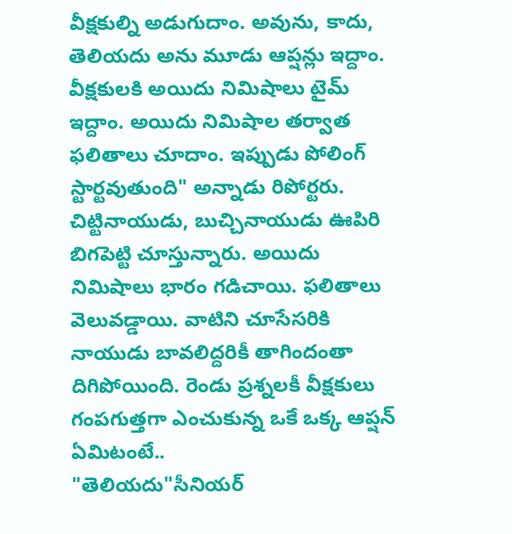వీక్షకుల్ని అడుగుదాం. అవును, కాదు, తెలియదు అను మూడు ఆప్షన్లు ఇద్దాం. వీక్షకులకి అయిదు నిమిషాలు టైమ్ ఇద్దాం. అయిదు నిమిషాల తర్వాత ఫలితాలు చూదాం. ఇప్పుడు పోలింగ్ స్టార్టవుతుంది" అన్నాడు రిపోర్టరు.
చిట్టినాయుడు, బుచ్చినాయుడు ఊపిరి బిగపెట్టి చూస్తున్నారు. అయిదు నిమిషాలు భారం గడిచాయి. ఫలితాలు వెలువడ్డాయి. వాటిని చూసేసరికి నాయుడు బావలిద్దరికీ తాగిందంతా దిగిపోయింది. రెండు ప్రశ్నలకీ వీక్షకులు గంపగుత్తగా ఎంచుకున్న ఒకే ఒక్క ఆప్షన్ ఏమిటంటే..
"తెలియదు"సీనియర్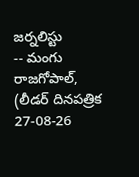జర్నలిస్టు
-- మంగు రాజగోపాల్,
(లీడర్ దినపత్రిక 27-08-26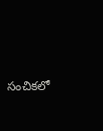సంచికలో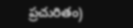ప్రచురితం)